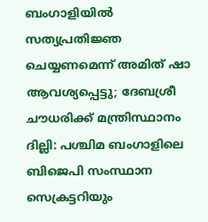ബംഗാളിയിൽ സത്യപ്രതിജ്ഞ ചെയ്യണമെന്ന് അമിത് ഷാ ആവശ്യപ്പെട്ടു; ദേബശ്രീ ചൗധരിക്ക് മന്ത്രിസ്ഥാനം
ദില്ലി: പശ്ചിമ ബംഗാളിലെ ബിജെപി സംസ്ഥാന സെക്രട്ടറിയും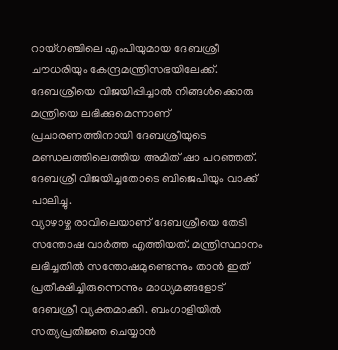റായ്ഗഞ്ചിലെ എംപിയുമായ ദേബശ്രീ ചൗധരിയും കേന്ദ്രമന്ത്രിസഭയിലേക്ക്. ദേബശ്രീയെ വിജയിപ്പിച്ചാൽ നിങ്ങൾക്കൊരു മന്ത്രിയെ ലഭിക്കുമെന്നാണ് പ്രചാരണത്തിനായി ദേബശ്രീയുടെ മണ്ഡലത്തിലെത്തിയ അമിത് ഷാ പറഞ്ഞത്. ദേബശ്രീ വിജയിച്ചതോടെ ബിജെപിയും വാക്ക് പാലിച്ചു.
വ്യാഴാഴ്ച രാവിലെയാണ് ദേബശ്രീയെ തേടി സന്തോഷ വാർത്ത എത്തിയത്. മന്ത്രിസ്ഥാനം ലഭിച്ചതിൽ സന്തോഷമുണ്ടെന്നും താൻ ഇത് പ്രതീക്ഷിച്ചിരുന്നെന്നും മാധ്യമങ്ങളോട് ദേബശ്രീ വ്യക്തമാക്കി. ബംഗാളിയിൽ സത്യപ്രതിജ്ഞ ചെയ്യാൻ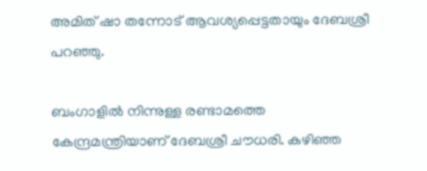അമിത് ഷാ തന്നോട് ആവശ്യപ്പെട്ടതായും ദേബശ്രീ പറഞ്ഞു.

ബംഗാളിൽ നിന്നുള്ള രണ്ടാമത്തെ കേന്ദ്രമന്ത്രിയാണ് ദേബശ്രീ ചൗധരി. കഴിഞ്ഞ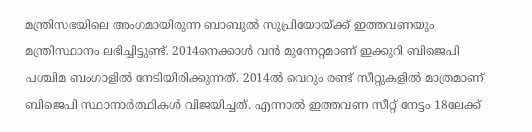മന്ത്രിസഭയിലെ അംഗമായിരുന്ന ബാബുൽ സുപ്രിയോയ്ക്ക് ഇത്തവണയും മന്ത്രിസ്ഥാനം ലഭിച്ചിട്ടുണ്ട്. 2014നെക്കാൾ വൻ മുന്നേറ്റമാണ് ഇക്കുറി ബിജെപി പശ്ചിമ ബംഗാളിൽ നേടിയിരിക്കുന്നത്. 2014ൽ വെറും രണ്ട് സീറ്റുകളിൽ മാത്രമാണ് ബിജെപി സ്ഥാനാർത്ഥികൾ വിജയിച്ചത്. എന്നാൽ ഇത്തവണ സീറ്റ് നേട്ടം 18ലേക്ക്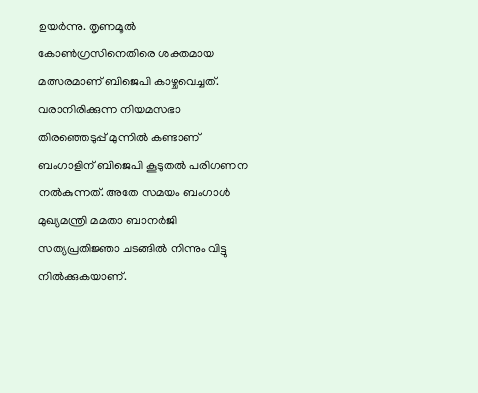ഉയർന്നു. തൃണമൂൽ കോൺഗ്രസിനെതിരെ ശക്തമായ മത്സരമാണ് ബിജെപി കാഴ്ചവെച്ചത്.
വരാനിരിക്കുന്ന നിയമസഭാ തിരഞ്ഞെടുപ്പ് മുന്നിൽ കണ്ടാണ് ബംഗാളിന് ബിജെപി കൂടുതൽ പരിഗണന നൽകുന്നത്. അതേ സമയം ബംഗാൾ മുഖ്യമന്ത്രി മമതാ ബാനർജി സത്യപ്രതിജ്ഞാ ചടങ്ങിൽ നിന്നും വിട്ടു നിൽക്കുകയാണ്.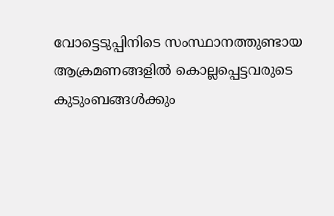വോട്ടെടുപ്പിനിടെ സംസ്ഥാനത്തുണ്ടായ ആക്രമണങ്ങളിൽ കൊല്ലപ്പെട്ടവരുടെ കുടുംബങ്ങൾക്കും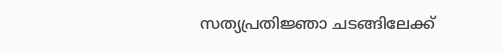സത്യപ്രതിജ്ഞാ ചടങ്ങിലേക്ക്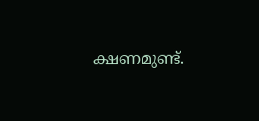ക്ഷണമുണ്ട്.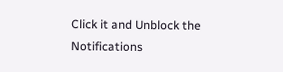Click it and Unblock the Notifications